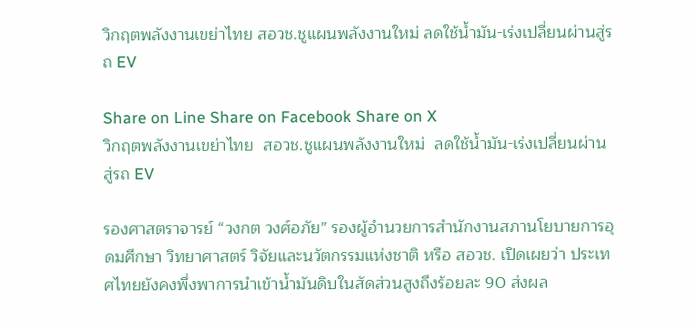วิกฤตพลังงานเขย่าไทย สอวช.ชูแผนพลังงานใหม่ ลดใช้น้ำมัน-เร่งเปลี่ยนผ่านสู่รถ EV

Share on Line Share on Facebook Share on X
วิกฤตพลังงานเขย่าไทย  สอวช.ชูแผนพลังงานใหม่  ลดใช้น้ำมัน-เร่งเปลี่ยนผ่านสู่รถ EV

รองศาสตราจารย์ “วงกต วงศ์อภัย” รองผู้อำนวยการสำนักงานสภานโยบายการอุดมศึกษา วิทยาศาสตร์ วิจัยและนวัตกรรมแห่งชาติ หรือ สอวช. เปิดเผยว่า ประเทศไทยยังคงพึ่งพาการนำเข้าน้ำมันดิบในสัดส่วนสูงถึงร้อยละ 90 ส่งผล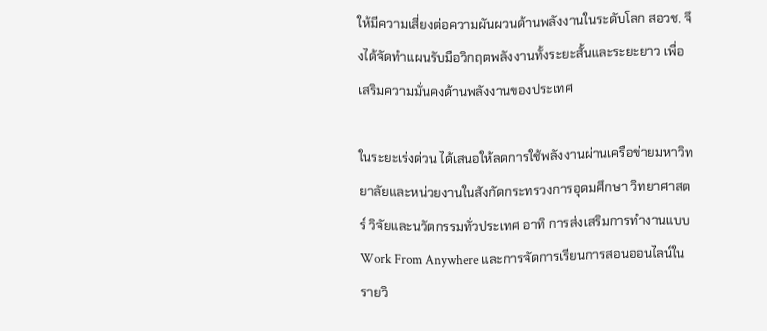ให้มีความเสี่ยงต่อความผันผวนด้านพลังงานในระดับโลก สอวช. จึงได้จัดทำแผนรับมือวิกฤตพลังงานทั้งระยะสั้นและระยะยาว เพื่อเสริมความมั่นคงด้านพลังงานของประเทศ

ในระยะเร่งด่วน ได้เสนอให้ลดการใช้พลังงานผ่านเครือข่ายมหาวิทยาลัยและหน่วยงานในสังกัดกระทรวงการอุดมศึกษา วิทยาศาสตร์ วิจัยและนวัตกรรมทั่วประเทศ อาทิ การส่งเสริมการทำงานแบบ Work From Anywhere และการจัดการเรียนการสอนออนไลน์ในรายวิ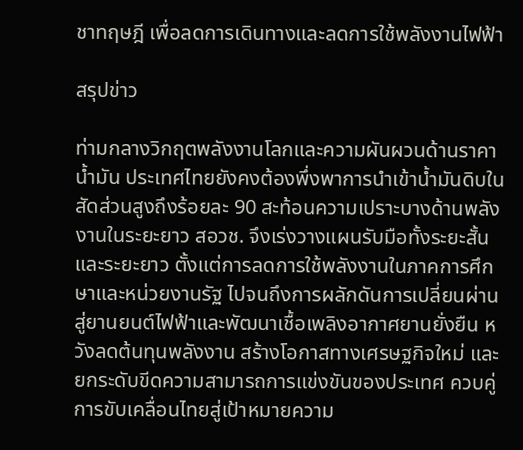ชาทฤษฎี เพื่อลดการเดินทางและลดการใช้พลังงานไฟฟ้า

สรุปข่าว

ท่ามกลางวิกฤตพลังงานโลกและความผันผวนด้านราคาน้ำมัน ประเทศไทยยังคงต้องพึ่งพาการนำเข้าน้ำมันดิบในสัดส่วนสูงถึงร้อยละ 90 สะท้อนความเปราะบางด้านพลังงานในระยะยาว สอวช. จึงเร่งวางแผนรับมือทั้งระยะสั้นและระยะยาว ตั้งแต่การลดการใช้พลังงานในภาคการศึกษาและหน่วยงานรัฐ ไปจนถึงการผลักดันการเปลี่ยนผ่านสู่ยานยนต์ไฟฟ้าและพัฒนาเชื้อเพลิงอากาศยานยั่งยืน หวังลดต้นทุนพลังงาน สร้างโอกาสทางเศรษฐกิจใหม่ และยกระดับขีดความสามารถการแข่งขันของประเทศ ควบคู่การขับเคลื่อนไทยสู่เป้าหมายความ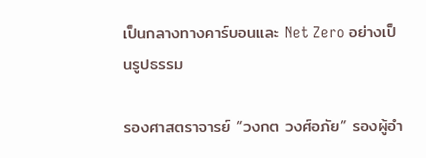เป็นกลางทางคาร์บอนและ Net Zero อย่างเป็นรูปธรรม

รองศาสตราจารย์ “วงกต วงศ์อภัย” รองผู้อำ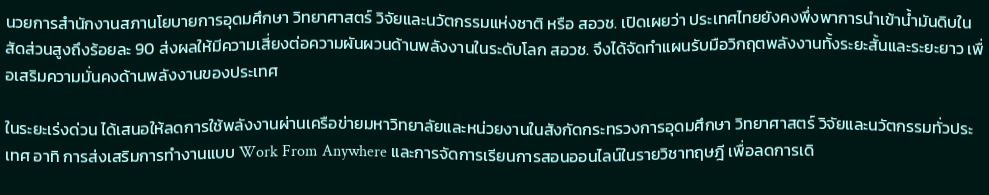นวยการสำนักงานสภานโยบายการอุดมศึกษา วิทยาศาสตร์ วิจัยและนวัตกรรมแห่งชาติ หรือ สอวช. เปิดเผยว่า ประเทศไทยยังคงพึ่งพาการนำเข้าน้ำมันดิบในสัดส่วนสูงถึงร้อยละ 90 ส่งผลให้มีความเสี่ยงต่อความผันผวนด้านพลังงานในระดับโลก สอวช. จึงได้จัดทำแผนรับมือวิกฤตพลังงานทั้งระยะสั้นและระยะยาว เพื่อเสริมความมั่นคงด้านพลังงานของประเทศ

ในระยะเร่งด่วน ได้เสนอให้ลดการใช้พลังงานผ่านเครือข่ายมหาวิทยาลัยและหน่วยงานในสังกัดกระทรวงการอุดมศึกษา วิทยาศาสตร์ วิจัยและนวัตกรรมทั่วประเทศ อาทิ การส่งเสริมการทำงานแบบ Work From Anywhere และการจัดการเรียนการสอนออนไลน์ในรายวิชาทฤษฎี เพื่อลดการเดิ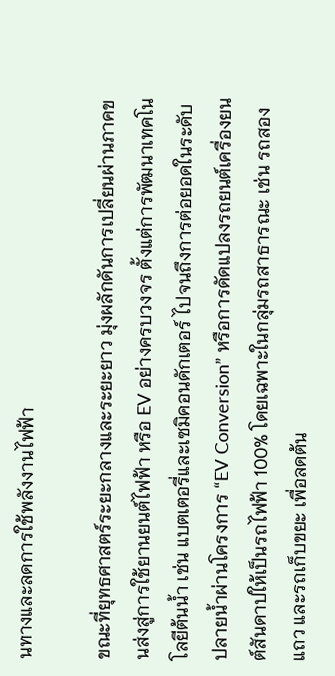นทางและลดการใช้พลังงานไฟฟ้า

ขณะที่ยุทธศาสตร์ระยะกลางและระยะยาว มุ่งผลักดันการเปลี่ยนผ่านภาคขนส่งสู่การใช้ยานยนต์ไฟฟ้า หรือ EV อย่างครบวงจร ตั้งแต่การพัฒนาเทคโนโลยีต้นน้ำ เช่น แบตเตอรี่และเซมิคอนดักเตอร์ ไปจนถึงการต่อยอดในระดับปลายน้ำผ่านโครงการ “EV Conversion” หรือการดัดแปลงรถยนต์เครื่องยนต์สันดาปให้เป็นรถไฟฟ้า 100% โดยเฉพาะในกลุ่มรถสาธารณะ เช่น รถสองแถว และรถเก็บขยะ เพื่อลดต้น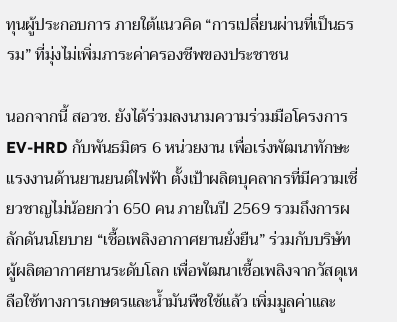ทุนผู้ประกอบการ ภายใต้แนวคิด “การเปลี่ยนผ่านที่เป็นธรรม” ที่มุ่งไม่เพิ่มภาระค่าครองชีพของประชาชน

นอกจากนี้ สอวช. ยังได้ร่วมลงนามความร่วมมือโครงการ EV-HRD กับพันธมิตร 6 หน่วยงาน เพื่อเร่งพัฒนาทักษะแรงงานด้านยานยนต์ไฟฟ้า ตั้งเป้าผลิตบุคลากรที่มีความเชี่ยวชาญไม่น้อยกว่า 650 คน ภายในปี 2569 รวมถึงการผลักดันนโยบาย “เชื้อเพลิงอากาศยานยั่งยืน” ร่วมกับบริษัทผู้ผลิตอากาศยานระดับโลก เพื่อพัฒนาเชื้อเพลิงจากวัสดุเหลือใช้ทางการเกษตรและน้ำมันพืชใช้แล้ว เพิ่มมูลค่าและ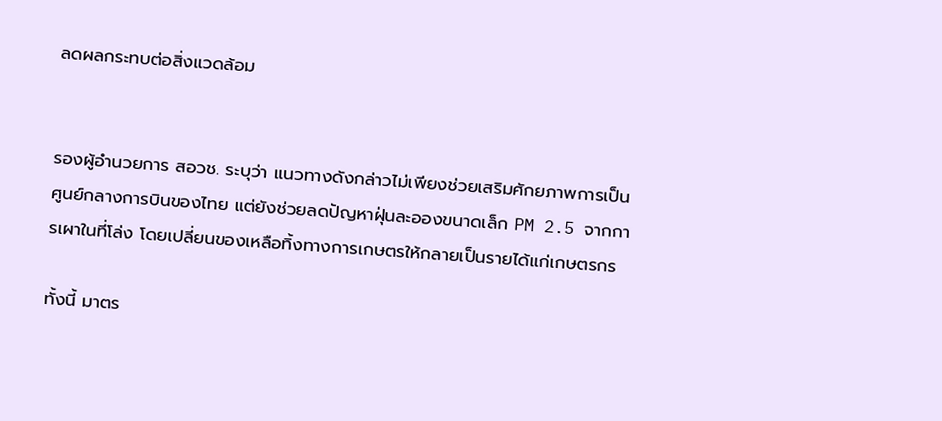ลดผลกระทบต่อสิ่งแวดล้อม


รองผู้อำนวยการ สอวช. ระบุว่า แนวทางดังกล่าวไม่เพียงช่วยเสริมศักยภาพการเป็นศูนย์กลางการบินของไทย แต่ยังช่วยลดปัญหาฝุ่นละอองขนาดเล็ก PM 2.5 จากการเผาในที่โล่ง โดยเปลี่ยนของเหลือทิ้งทางการเกษตรให้กลายเป็นรายได้แก่เกษตรกร

ทั้งนี้ มาตร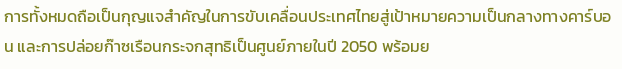การทั้งหมดถือเป็นกุญแจสำคัญในการขับเคลื่อนประเทศไทยสู่เป้าหมายความเป็นกลางทางคาร์บอน และการปล่อยก๊าซเรือนกระจกสุทธิเป็นศูนย์ภายในปี 2050 พร้อมย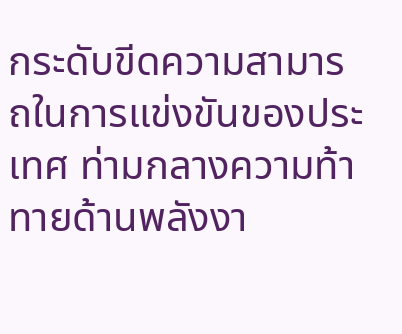กระดับขีดความสามารถในการแข่งขันของประเทศ ท่ามกลางความท้าทายด้านพลังงา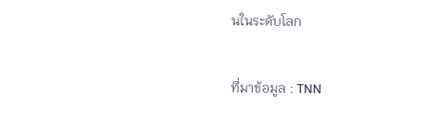นในระดับโลก

ที่มาข้อมูล : TNN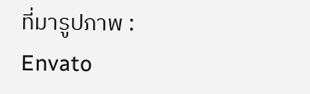ที่มารูปภาพ : Envato